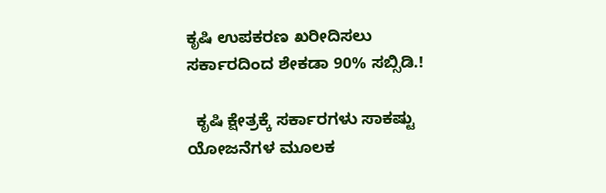ಕೃಷಿ ಉಪಕರಣ ಖರೀದಿಸಲು ಸರ್ಕಾರದಿಂದ ಶೇಕಡಾ 90% ಸಬ್ಸಿಡಿ.!

  ಕೃಷಿ ಕ್ಷೇತ್ರಕ್ಕೆ ಸರ್ಕಾರಗಳು ಸಾಕಷ್ಟು ಯೋಜನೆಗಳ ಮೂಲಕ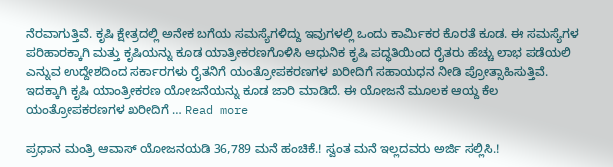ನೆರವಾಗುತ್ತಿವೆ. ಕೃಷಿ ಕ್ಷೇತ್ರದಲ್ಲಿ ಅನೇಕ ಬಗೆಯ ಸಮಸ್ಯೆಗಳಿದ್ದು ಇವುಗಳಲ್ಲಿ ಒಂದು ಕಾರ್ಮಿಕರ ಕೊರತೆ ಕೂಡ. ಈ ಸಮಸ್ಯೆಗಳ ಪರಿಹಾರಕ್ಕಾಗಿ ಮತ್ತು ಕೃಷಿಯನ್ನು ಕೂಡ ಯಾತ್ರೀಕರಣಗೊಳಿಸಿ ಆಧುನಿಕ ಕೃಷಿ ಪದ್ಧತಿಯಿಂದ ರೈತರು ಹೆಚ್ಚು ಲಾಭ ಪಡೆಯಲಿ ಎನ್ನುವ ಉದ್ದೇಶದಿಂದ ಸರ್ಕಾರಗಳು ರೈತನಿಗೆ ಯಂತ್ರೋಪಕರಣಗಳ ಖರೀದಿಗೆ ಸಹಾಯಧನ ನೀಡಿ ಪ್ರೋತ್ಸಾಹಿಸುತ್ತಿವೆ. ಇದಕ್ಕಾಗಿ ಕೃಷಿ ಯಾಂತ್ರೀಕರಣ ಯೋಜನೆಯನ್ನು ಕೂಡ ಜಾರಿ ಮಾಡಿದೆ. ಈ ಯೋಜನೆ ಮೂಲಕ ಆಯ್ದ ಕೆಲ ಯಂತ್ರೋಪಕರಣಗಳ ಖರೀದಿಗೆ … Read more

ಪ್ರಧಾನ ಮಂತ್ರಿ ಆವಾಸ್ ಯೋಜನಯಡಿ 36,789 ಮನೆ ಹಂಚಿಕೆ.! ಸ್ವಂತ ಮನೆ ಇಲ್ಲದವರು ಅರ್ಜಿ ಸಲ್ಲಿಸಿ.!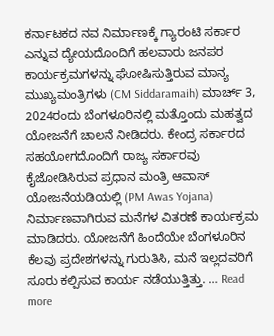ಕರ್ನಾಟಕದ ನವ ನಿರ್ಮಾಣಕ್ಕೆ ಗ್ಯಾರಂಟಿ ಸರ್ಕಾರ ಎನ್ನುವ ದ್ಯೇಯದೊಂದಿಗೆ ಹಲವಾರು ಜನಪರ ಕಾರ್ಯಕ್ರಮಗಳನ್ನು ಘೋಷಿಸುತ್ತಿರುವ ಮಾನ್ಯ ಮುಖ್ಯಮಂತ್ರಿಗಳು (CM Siddaramaih) ಮಾರ್ಚ್ 3, 2024ರಂದು ಬೆಂಗಳೂರಿನಲ್ಲಿ ಮತ್ತೊಂದು ಮಹತ್ವದ ಯೋಜನೆಗೆ ಚಾಲನೆ ನೀಡಿದರು. ಕೇಂದ್ರ ಸರ್ಕಾರದ ಸಹಯೋಗದೊಂದಿಗೆ ರಾಜ್ಯ ಸರ್ಕಾರವು ಕೈಜೋಡಿಸಿರುವ ಪ್ರಧಾನ ಮಂತ್ರಿ ಆವಾಸ್ ಯೋಜನೆಯಡಿಯಲ್ಲಿ (PM Awas Yojana) ನಿರ್ಮಾಣವಾಗಿರುವ ಮನೆಗಳ ವಿತರಣೆ ಕಾರ್ಯಕ್ರಮ ಮಾಡಿದರು. ಯೋಜನೆಗೆ ಹಿಂದೆಯೇ ಬೆಂಗಳೂರಿನ ಕೆಲವು ಪ್ರದೇಶಗಳನ್ನು ಗುರುತಿಸಿ, ಮನೆ ಇಲ್ಲದವರಿಗೆ ಸೂರು ಕಲ್ಪಿಸುವ ಕಾರ್ಯ ನಡೆಯುತ್ತಿತ್ತು. … Read more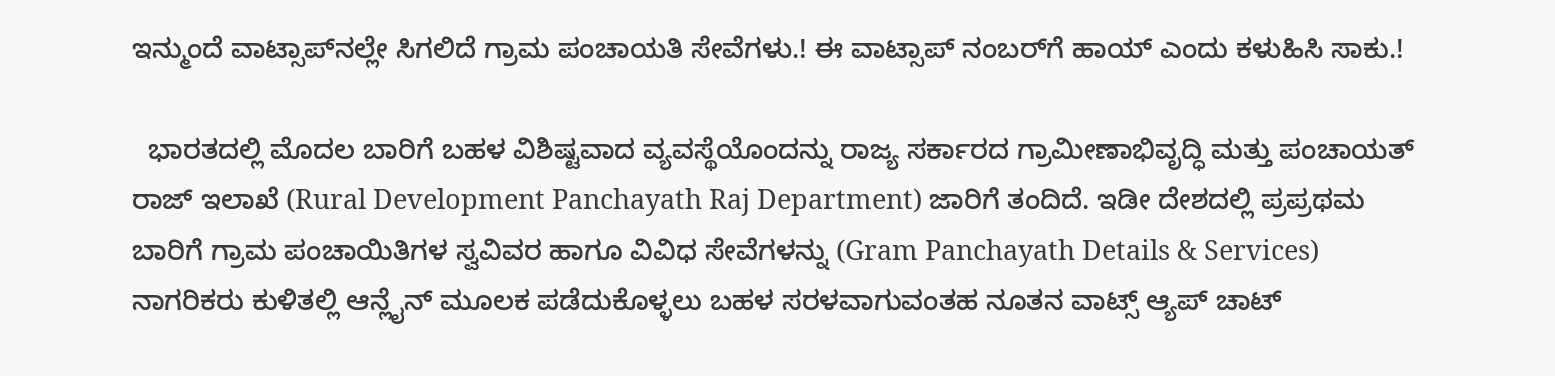ಇನ್ಮುಂದೆ ವಾಟ್ಸಾಪ್‌ನಲ್ಲೇ ಸಿಗಲಿದೆ ಗ್ರಾಮ ಪಂಚಾಯತಿ ಸೇವೆಗಳು.! ಈ ವಾಟ್ಸಾಪ್ ನಂಬರ್‌ಗೆ ಹಾಯ್ ಎಂದು ಕಳುಹಿಸಿ ಸಾಕು.!

  ಭಾರತದಲ್ಲಿ ಮೊದಲ ಬಾರಿಗೆ ಬಹಳ ವಿಶಿಷ್ಟವಾದ ವ್ಯವಸ್ಥೆಯೊಂದನ್ನು ರಾಜ್ಯ ಸರ್ಕಾರದ ಗ್ರಾಮೀಣಾಭಿವೃದ್ಧಿ ಮತ್ತು ಪಂಚಾಯತ್ ರಾಜ್ ಇಲಾಖೆ (Rural Development Panchayath Raj Department) ಜಾರಿಗೆ ತಂದಿದೆ. ಇಡೀ ದೇಶದಲ್ಲಿ ಪ್ರಪ್ರಥಮ ಬಾರಿಗೆ ಗ್ರಾಮ ಪಂಚಾಯಿತಿಗಳ ಸ್ವವಿವರ ಹಾಗೂ ವಿವಿಧ ಸೇವೆಗಳನ್ನು (Gram Panchayath Details & Services) ನಾಗರಿಕರು ಕುಳಿತಲ್ಲಿ ಆನ್ಲೈನ್ ಮೂಲಕ ಪಡೆದುಕೊಳ್ಳಲು ಬಹಳ ಸರಳವಾಗುವಂತಹ ನೂತನ ವಾಟ್ಸ್‌ ಆ್ಯಪ್‌ ಚಾಟ್‌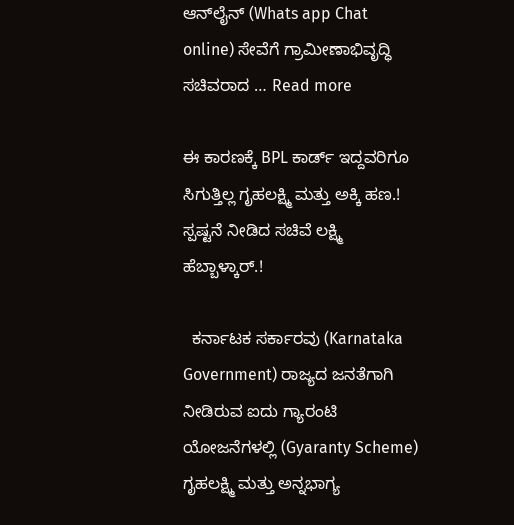ಆನ್‍ಲೈನ್ (Whats app Chat online) ಸೇವೆಗೆ ಗ್ರಾಮೀಣಾಭಿವೃದ್ಧಿ ಸಚಿವರಾದ … Read more

ಈ ಕಾರಣಕ್ಕೆ BPL ಕಾರ್ಡ್ ಇದ್ದವರಿಗೂ ಸಿಗುತ್ತಿಲ್ಲ ಗೃಹಲಕ್ಷ್ಮಿ ಮತ್ತು ಅಕ್ಕಿ ಹಣ.! ಸ್ಪಷ್ಟನೆ ನೀಡಿದ ಸಚಿವೆ ಲಕ್ಷ್ಮಿ ಹೆಬ್ಬಾಳ್ಕಾರ್.!

  ಕರ್ನಾಟಕ ಸರ್ಕಾರವು (Karnataka Government) ರಾಜ್ಯದ ಜನತೆಗಾಗಿ ನೀಡಿರುವ ಐದು ಗ್ಯಾರಂಟಿ ಯೋಜನೆಗಳಲ್ಲಿ (Gyaranty Scheme) ಗೃಹಲಕ್ಷ್ಮಿ ಮತ್ತು ಅನ್ನಭಾಗ್ಯ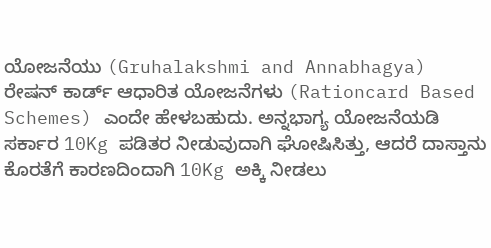ಯೋಜನೆಯು (Gruhalakshmi and Annabhagya) ರೇಷನ್ ಕಾರ್ಡ್ ಆಧಾರಿತ ಯೋಜನೆಗಳು (Rationcard Based Schemes) ಎಂದೇ ಹೇಳಬಹುದು. ಅನ್ನಭಾಗ್ಯ ಯೋಜನೆಯಡಿ ಸರ್ಕಾರ 10Kg ಪಡಿತರ ನೀಡುವುದಾಗಿ ಘೋಷಿಸಿತ್ತು, ಆದರೆ ದಾಸ್ತಾನು ಕೊರತೆಗೆ ಕಾರಣದಿಂದಾಗಿ 10Kg ಅಕ್ಕಿ ನೀಡಲು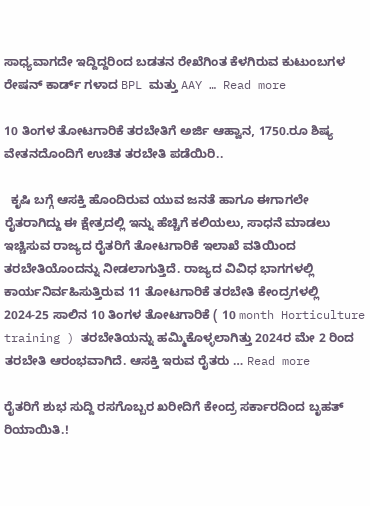ಸಾಧ್ಯವಾಗದೇ ಇದ್ದಿದ್ದರಿಂದ ಬಡತನ ರೇಖೆಗಿಂತ ಕೆಳಗಿರುವ ಕುಟುಂಬಗಳ ರೇಷನ್ ಕಾರ್ಡ್ ಗಳಾದ BPL ಮತ್ತು AAY … Read more

10 ತಿಂಗಳ ತೋಟಗಾರಿಕೆ ತರಬೇತಿಗೆ ಅರ್ಜಿ ಆಹ್ವಾನ, 1750.ರೂ ಶಿಷ್ಯ ವೇತನದೊಂದಿಗೆ ಉಚಿತ ತರಬೇತಿ ಪಡೆಯಿರಿ..

  ಕೃಷಿ ಬಗ್ಗೆ ಆಸಕ್ತಿ ಹೊಂದಿರುವ ಯುವ ಜನತೆ ಹಾಗೂ ಈಗಾಗಲೇ ರೈತರಾಗಿದ್ದು ಈ ಕ್ಷೇತ್ರದಲ್ಲಿ ಇನ್ನು ಹೆಚ್ಚಿಗೆ ಕಲಿಯಲು, ಸಾಧನೆ ಮಾಡಲು ಇಚ್ಚಿಸುವ ರಾಜ್ಯದ ರೈತರಿಗೆ ತೋಟಗಾರಿಕೆ ಇಲಾಖೆ ವತಿಯಿಂದ ತರಬೇತಿಯೊಂದನ್ನು ನೀಡಲಾಗುತ್ತಿದೆ. ರಾಜ್ಯದ ವಿವಿಧ ಭಾಗಗಳಲ್ಲಿ ಕಾರ್ಯನಿರ್ವಹಿಸುತ್ತಿರುವ 11 ತೋಟಗಾರಿಕೆ ತರಬೇತಿ ಕೇಂದ್ರಗಳಲ್ಲಿ 2024-25 ಸಾಲಿನ 10 ತಿಂಗಳ ತೋಟಗಾರಿಕೆ ( 10 month Horticulture training ) ತರಬೇತಿಯನ್ನು ಹಮ್ಮಿಕೊಳ್ಳಲಾಗಿತ್ತು 2024ರ ಮೇ 2 ರಿಂದ ತರಬೇತಿ ಆರಂಭವಾಗಿದೆ. ಆಸಕ್ತಿ ಇರುವ ರೈತರು … Read more

ರೈತರಿಗೆ ಶುಭ ಸುದ್ದಿ ರಸಗೊಬ್ಬರ ಖರೀದಿಗೆ ಕೇಂದ್ರ ಸರ್ಕಾರದಿಂದ ಬೃಹತ್‌ ರಿಯಾಯಿತಿ.!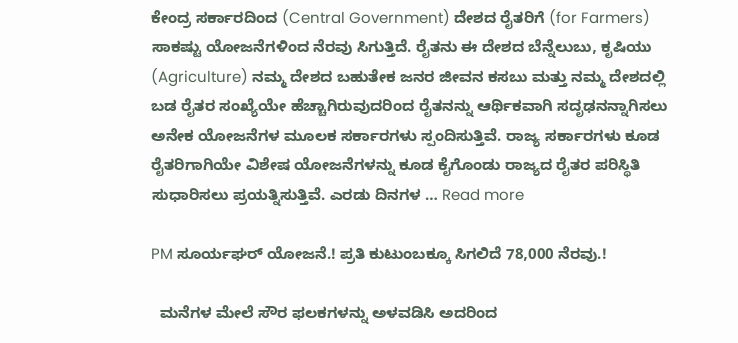ಕೇಂದ್ರ ಸರ್ಕಾರದಿಂದ (Central Government) ದೇಶದ ರೈತರಿಗೆ (for Farmers) ಸಾಕಷ್ಟು ಯೋಜನೆಗಳಿಂದ ನೆರವು ಸಿಗುತ್ತಿದೆ. ರೈತನು ಈ ದೇಶದ ಬೆನ್ನೆಲುಬು, ಕೃಷಿಯು (Agriculture) ನಮ್ಮ ದೇಶದ ಬಹುತೇಕ ಜನರ ಜೀವನ ಕಸಬು ಮತ್ತು ನಮ್ಮ ದೇಶದಲ್ಲಿ ಬಡ ರೈತರ ಸಂಖ್ಯೆಯೇ ಹೆಚ್ಚಾಗಿರುವುದರಿಂದ ರೈತನನ್ನು ಆರ್ಥಿಕವಾಗಿ ಸದೃಢನನ್ನಾಗಿಸಲು ಅನೇಕ ಯೋಜನೆಗಳ ಮೂಲಕ ಸರ್ಕಾರಗಳು ಸ್ಪಂದಿಸುತ್ತಿವೆ. ರಾಜ್ಯ ಸರ್ಕಾರಗಳು ಕೂಡ ರೈತರಿಗಾಗಿಯೇ ವಿಶೇಷ ಯೋಜನೆಗಳನ್ನು ಕೂಡ ಕೈಗೊಂಡು ರಾಜ್ಯದ ರೈತರ ಪರಿಸ್ಥಿತಿ ಸುಧಾರಿಸಲು ಪ್ರಯತ್ನಿಸುತ್ತಿವೆ. ಎರಡು ದಿನಗಳ … Read more

PM ಸೂರ್ಯಘರ್ ಯೋಜನೆ.! ಪ್ರತಿ ಕುಟುಂಬಕ್ಕೂ ಸಿಗಲಿದೆ 78,000 ನೆರವು.!

  ಮನೆಗಳ ಮೇಲೆ ಸೌರ ಫಲಕಗಳನ್ನು ಅಳವಡಿಸಿ ಅದರಿಂದ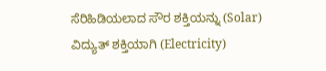ಸೆರಿಹಿಡಿಯಲಾದ ಸೌರ ಶಕ್ತಿಯನ್ನು (Solar) ವಿದ್ಯುತ್ ಶಕ್ತಿಯಾಗಿ (Electricity)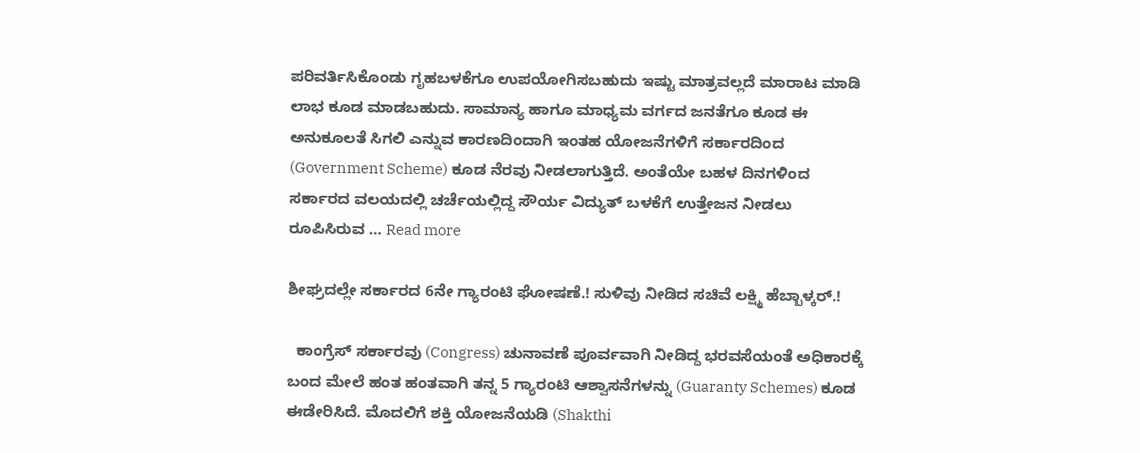ಪರಿವರ್ತಿಸಿಕೊಂಡು ಗೃಹಬಳಕೆಗೂ ಉಪಯೋಗಿಸಬಹುದು ಇಷ್ಟು ಮಾತ್ರವಲ್ಲದೆ ಮಾರಾಟ ಮಾಡಿ ಲಾಭ ಕೂಡ ಮಾಡಬಹುದು. ಸಾಮಾನ್ಯ ಹಾಗೂ ಮಾಧ್ಯಮ ವರ್ಗದ ಜನತೆಗೂ ಕೂಡ ಈ ಅನುಕೂಲತೆ ಸಿಗಲಿ ಎನ್ನುವ ಕಾರಣದಿಂದಾಗಿ ಇಂತಹ ಯೋಜನೆಗಳಿಗೆ ಸರ್ಕಾರದಿಂದ (Government Scheme) ಕೂಡ ನೆರವು ನೀಡಲಾಗುತ್ತಿದೆ. ಅಂತೆಯೇ ಬಹಳ ದಿನಗಳಿಂದ ಸರ್ಕಾರದ ವಲಯದಲ್ಲಿ ಚರ್ಚೆಯಲ್ಲಿದ್ದ ಸೌರ್ಯ ವಿದ್ಯುತ್ ಬಳಕೆಗೆ ಉತ್ತೇಜನ ನೀಡಲು ರೂಪಿಸಿರುವ … Read more

ಶೀಘ್ರದಲ್ಲೇ ಸರ್ಕಾರದ ‌6ನೇ ಗ್ಯಾರಂಟಿ ಘೋಷಣೆ.! ಸುಳಿವು ನೀಡಿದ ಸಚಿವೆ ಲಕ್ಷ್ಮಿ ಹೆಬ್ಬಾಳ್ಕರ್.!

  ಕಾಂಗ್ರೆಸ್ ಸರ್ಕಾರವು (Congress) ಚುನಾವಣೆ ಪೂರ್ವವಾಗಿ ನೀಡಿದ್ದ ಭರವಸೆಯಂತೆ ಅಧಿಕಾರಕ್ಕೆ ಬಂದ ಮೇಲೆ ಹಂತ ಹಂತವಾಗಿ ತನ್ನ 5 ಗ್ಯಾರಂಟಿ ಆಶ್ವಾಸನೆಗಳನ್ನು (Guaranty Schemes) ಕೂಡ ಈಡೇರಿಸಿದೆ. ಮೊದಲಿಗೆ ಶಕ್ತಿ ಯೋಜನೆಯಡಿ (Shakthi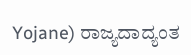Yojane) ರಾಜ್ಯದಾದ್ಯಂತ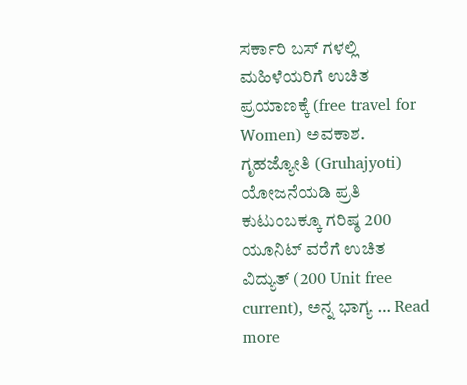ಸರ್ಕಾರಿ ಬಸ್ ಗಳಲ್ಲಿ ಮಹಿಳೆಯರಿಗೆ ಉಚಿತ ಪ್ರಯಾಣಕ್ಕೆ (free travel for Women) ಅವಕಾಶ. ಗೃಹಜ್ಯೋತಿ (Gruhajyoti) ಯೋಜನೆಯಡಿ ಪ್ರತಿ ಕುಟುಂಬಕ್ಕೂ ಗರಿಷ್ಠ 200 ಯೂನಿಟ್ ವರೆಗೆ ಉಚಿತ ವಿದ್ಯುತ್ (200 Unit free current), ಅನ್ನ ಭಾಗ್ಯ … Read more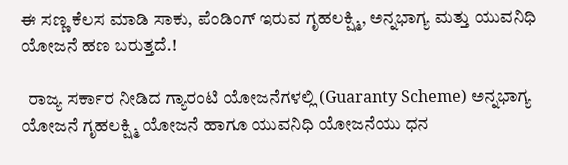ಈ ಸಣ್ಣ ಕೆಲಸ ಮಾಡಿ ಸಾಕು, ಪೆಂಡಿಂಗ್ ಇರುವ ಗೃಹಲಕ್ಷ್ಮಿ, ಅನ್ನಭಾಗ್ಯ ಮತ್ತು ಯುವನಿಧಿ ಯೋಜನೆ ಹಣ ಬರುತ್ತದೆ.!

  ರಾಜ್ಯ ಸರ್ಕಾರ ನೀಡಿದ ಗ್ಯಾರಂಟಿ ಯೋಜನೆಗಳಲ್ಲಿ (Guaranty Scheme) ಅನ್ನಭಾಗ್ಯ ಯೋಜನೆ ಗೃಹಲಕ್ಷ್ಮಿ ಯೋಜನೆ ಹಾಗೂ ಯುವನಿಧಿ ಯೋಜನೆಯು ಧನ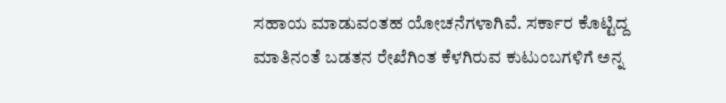ಸಹಾಯ ಮಾಡುವಂತಹ ಯೋಚನೆಗಳಾಗಿವೆ. ಸರ್ಕಾರ ಕೊಟ್ಟಿದ್ದ ಮಾತಿನಂತೆ ಬಡತನ ರೇಖೆಗಿಂತ ಕೆಳಗಿರುವ ಕುಟುಂಬಗಳಿಗೆ ಅನ್ನ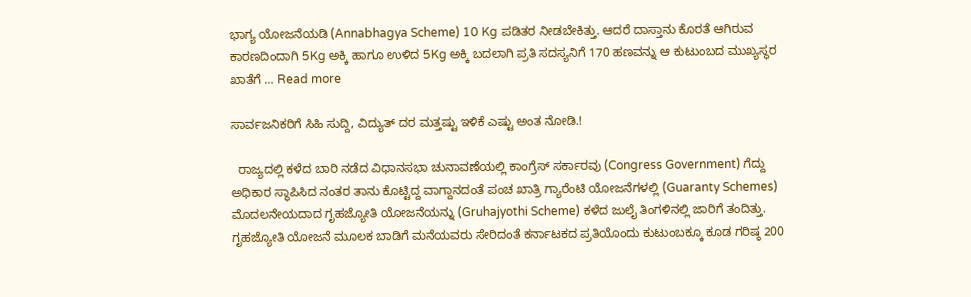ಭಾಗ್ಯ ಯೋಜನೆಯಡಿ (Annabhagya Scheme) 10 Kg ಪಡಿತರ ನೀಡಬೇಕಿತ್ತು. ಆದರೆ ದಾಸ್ತಾನು ಕೊರತೆ ಆಗಿರುವ ಕಾರಣದಿಂದಾಗಿ 5Kg ಅಕ್ಕಿ ಹಾಗೂ ಉಳಿದ 5Kg ಅಕ್ಕಿ ಬದಲಾಗಿ ಪ್ರತಿ ಸದಸ್ಯನಿಗೆ 170 ಹಣವನ್ನು ಆ ಕುಟುಂಬದ ಮುಖ್ಯಸ್ಥರ ಖಾತೆಗೆ … Read more

ಸಾರ್ವಜನಿಕರಿಗೆ ಸಿಹಿ ಸುದ್ದಿ, ವಿದ್ಯುತ್ ದರ ಮತ್ತಷ್ಟು ಇಳಿಕೆ ಎಷ್ಟು ಅಂತ ನೋಡಿ.!

  ರಾಜ್ಯದಲ್ಲಿ ಕಳೆದ ಬಾರಿ ನಡೆದ ವಿಧಾನಸಭಾ ಚುನಾವಣೆಯಲ್ಲಿ ಕಾಂಗ್ರೆಸ್ ಸರ್ಕಾರವು (Congress Government) ಗೆದ್ದು ಅಧಿಕಾರ ಸ್ಥಾಪಿಸಿದ ನಂತರ ತಾನು ಕೊಟ್ಟಿದ್ದ ವಾಗ್ದಾನದಂತೆ ಪಂಚ ಖಾತ್ರಿ ಗ್ಯಾರೆಂಟಿ ಯೋಜನೆಗಳಲ್ಲಿ (Guaranty Schemes) ಮೊದಲನೇಯದಾದ ಗೃಹಜ್ಯೋತಿ ಯೋಜನೆಯನ್ನು (Gruhajyothi Scheme) ಕಳೆದ ಜುಲೈ ತಿಂಗಳಿನಲ್ಲಿ ಜಾರಿಗೆ ತಂದಿತ್ತು. ಗೃಹಜ್ಯೋತಿ ಯೋಜನೆ ಮೂಲಕ ಬಾಡಿಗೆ ಮನೆಯವರು ಸೇರಿದಂತೆ ಕರ್ನಾಟಕದ ಪ್ರತಿಯೊಂದು ಕುಟುಂಬಕ್ಕೂ ಕೂಡ ಗರಿಷ್ಠ 200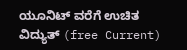ಯೂನಿಟ್ ವರೆಗೆ ಉಚಿತ ವಿದ್ಯುತ್ (free Current)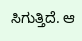ಸಿಗುತ್ತಿದೆ. ಆ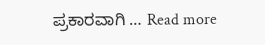ಪ್ರಕಾರವಾಗಿ … Read more